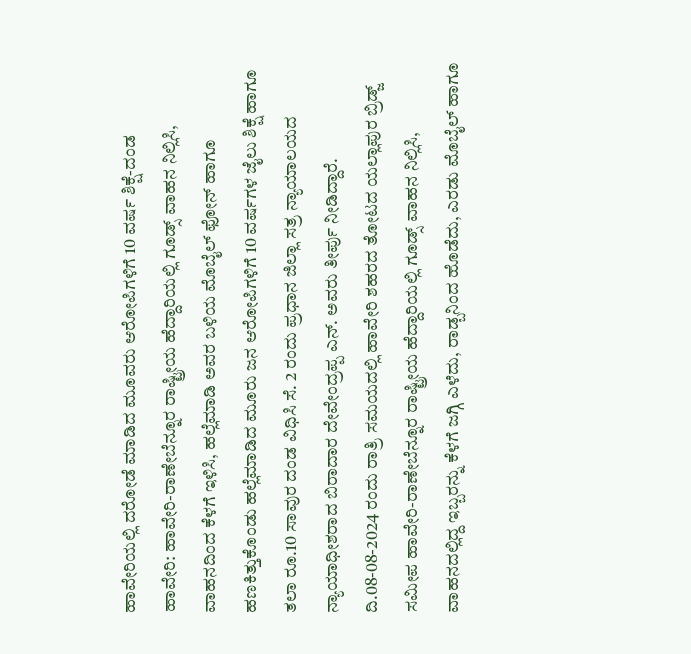ಹಾವೇರಿಯಲ್ಲಿ ದರೋಡೆ ಮಾಡಿದ ಮೂವರು ಆರೋಪಿಗಳಿಗೆ 10 ವರ್ಷ ಶಿಕ್ಷೆ-ದಂಡ
ಹಾವೇರಿ: ಹಾವೇರಿ-ರಾಣೇಬೆನ್ನೂರ ರಾಷ್ಟ್ರೀಯ ಹೆದ್ದಾರಿಯಲ್ಲಿ ಗೂಡ್ಸ್ ವಾಹನ ನಿಲ್ಲಿಸಿ, ವಾಹನದಿಂದ ಕೆಳಗೆ ಇಳಿಸಿ, ಹಲ್ಲೆಮಾಡಿ ಅವರ ಬಳಿಯ ಮೊಬೈಲ್ ಫೋನ್ ಹಾಗೂ ಹಣಕಿತ್ತುಕೊಂಡು ಹಲ್ಲೆಮಾಡಿದ ಮೂರು ಜನ ಆರೋಪಿಗಳಿಗೆ 10 ವರ್ಷಗಳ ಜೈಲು ಶಿಕ್ಷೆ ಹಾಗೂ ತಲಾ ರೂ.10 ಸಾವುರ ದಂಡ ವಿಧಿಸಿ ಸೆ. 2 ರಂದು ಪ್ರಧಾನ ಜಿಲ್ಲಾ ಸತ್ರ ನ್ಯಾಯಾಲಯದ ನ್ಯಾಯಾಧೀಶರಾದ ಬಿರಾದಾರ ದೇವೇಂದ್ರಪ್ಪ ಎನ್. ಅವರು ತೀರ್ಪು ನೀಡಿದ್ದಾರೆ.
ದಿ.08-08-2024 ರಂದು ರಾತ್ರಿ ಸಮಯದಲ್ಲಿ ಹಾವೇರಿ ಶಹರದ ತೋಟದ ಯಲ್ಲಾಪುರ ಬ್ರಿಡ್ಜ್ ಸಮೀಪ ಹಾವೇರಿ-ರಾಣೇಬೆನ್ನೂರ ರಾಷ್ಟ್ರೀಯ ಹೆದ್ದಾರಿಯಲ್ಲಿ ಗೂಡ್ಸ್ ವಾಹನ ನಿಲ್ಲಿಸಿ, ವಾಹನದಲ್ಲಿದ್ದ ಇಬ್ಬರನ್ನು ಕೆಳಗೆ ಜಗ್ಗಿ ಎಳೆದು, ರಾಡ್ಬನಿಂದ ಹೊಡೆದು, ಎರಡು ಮೊಬೈಲ್ ಹಾಗೂ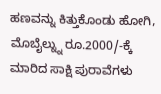ಹಣವನ್ನು ಕಿತ್ತುಕೊಂಡು ಹೋಗಿ, ಮೊಬೈಲ್ನ್ನು ರೂ.2000/-ಕ್ಕೆ ಮಾರಿದ ಸಾಕ್ಷಿ ಪುರಾವೆಗಳು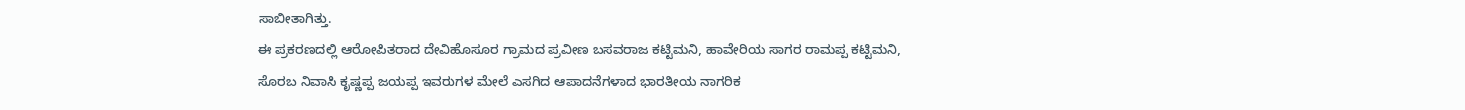ಸಾಬೀತಾಗಿತ್ತು.
ಈ ಪ್ರಕರಣದಲ್ಲಿ ಆರೋಪಿತರಾದ ದೇವಿಹೊಸೂರ ಗ್ರಾಮದ ಪ್ರವೀಣ ಬಸವರಾಜ ಕಟ್ಟಿಮನಿ, ಹಾವೇರಿಯ ಸಾಗರ ರಾಮಪ್ಪ ಕಟ್ಟಿಮನಿ, ಸೊರಬ ನಿವಾಸಿ ಕೃಷ್ಣಪ್ಪ ಜಯಪ್ಪ ಇವರುಗಳ ಮೇಲೆ ಎಸಗಿದ ಆಪಾದನೆಗಳಾದ ಭಾರತೀಯ ನಾಗರಿಕ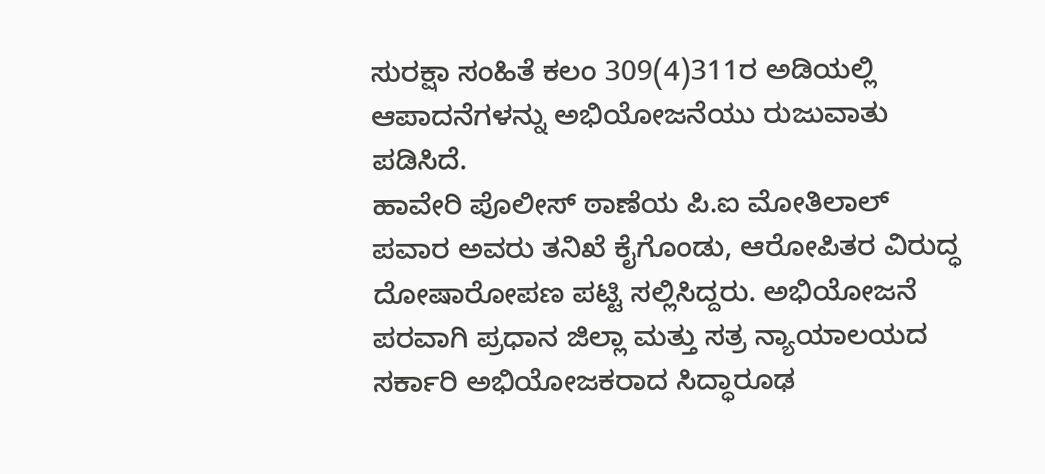ಸುರಕ್ಷಾ ಸಂಹಿತೆ ಕಲಂ 309(4)311ರ ಅಡಿಯಲ್ಲಿ ಆಪಾದನೆಗಳನ್ನು ಅಭಿಯೋಜನೆಯು ರುಜುವಾತು ಪಡಿಸಿದೆ.
ಹಾವೇರಿ ಪೊಲೀಸ್ ಠಾಣೆಯ ಪಿ.ಐ ಮೋತಿಲಾಲ್ ಪವಾರ ಅವರು ತನಿಖೆ ಕೈಗೊಂಡು, ಆರೋಪಿತರ ವಿರುದ್ಧ ದೋಷಾರೋಪಣ ಪಟ್ಟಿ ಸಲ್ಲಿಸಿದ್ದರು. ಅಭಿಯೋಜನೆ ಪರವಾಗಿ ಪ್ರಧಾನ ಜಿಲ್ಲಾ ಮತ್ತು ಸತ್ರ ನ್ಯಾಯಾಲಯದ ಸರ್ಕಾರಿ ಅಭಿಯೋಜಕರಾದ ಸಿದ್ಧಾರೂಢ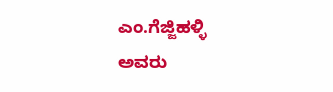ಎಂ.ಗೆಜ್ಜಿಹಳ್ಳಿ ಅವರು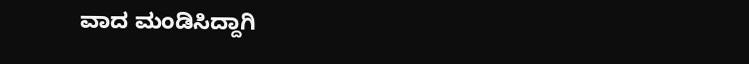ವಾದ ಮಂಡಿಸಿದ್ದಾಗಿ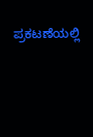ಪ್ರಕಟಣೆಯಲ್ಲಿ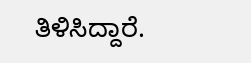ತಿಳಿಸಿದ್ದಾರೆ.